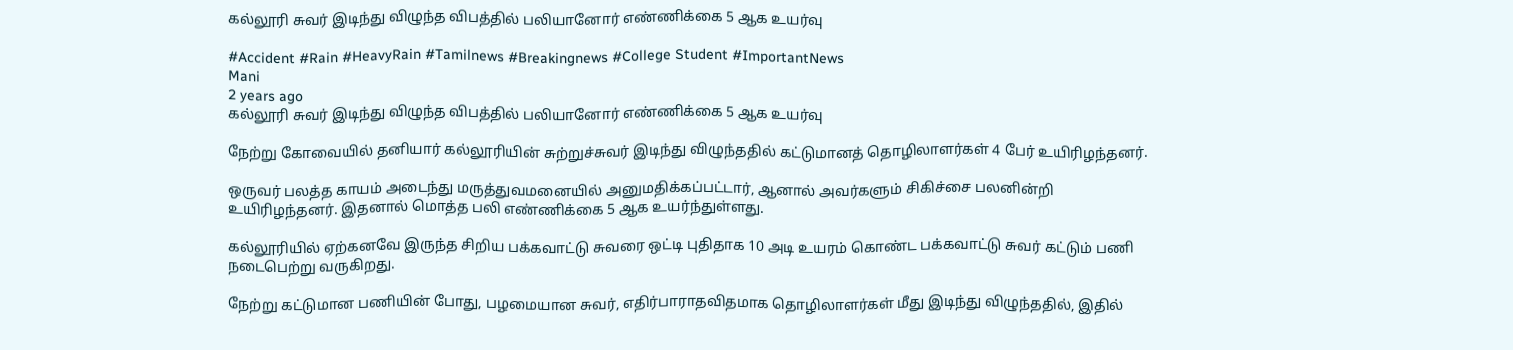கல்லூரி சுவர் இடிந்து விழுந்த விபத்தில் பலியானோர் எண்ணிக்கை 5 ஆக உயர்வு

#Accident #Rain #HeavyRain #Tamilnews #Breakingnews #College Student #ImportantNews
Mani
2 years ago
கல்லூரி சுவர் இடிந்து விழுந்த விபத்தில் பலியானோர் எண்ணிக்கை 5 ஆக உயர்வு

நேற்று கோவையில் தனியார் கல்லூரியின் சுற்றுச்சுவர் இடிந்து விழுந்ததில் கட்டுமானத் தொழிலாளர்கள் 4 பேர் உயிரிழந்தனர்.

ஒருவர் பலத்த காயம் அடைந்து மருத்துவமனையில் அனுமதிக்கப்பட்டார், ஆனால் அவர்களும் சிகிச்சை பலனின்றி உயிரிழந்தனர். இதனால் மொத்த பலி எண்ணிக்கை 5 ஆக உயர்ந்துள்ளது.

கல்லூரியில் ஏற்கனவே இருந்த சிறிய பக்கவாட்டு சுவரை ஒட்டி புதிதாக 10 அடி உயரம் கொண்ட பக்கவாட்டு சுவர் கட்டும் பணி நடைபெற்று வருகிறது.

நேற்று கட்டுமான பணியின் போது, பழமையான சுவர், எதிர்பாராதவிதமாக தொழிலாளர்கள் மீது இடிந்து விழுந்ததில், இதில்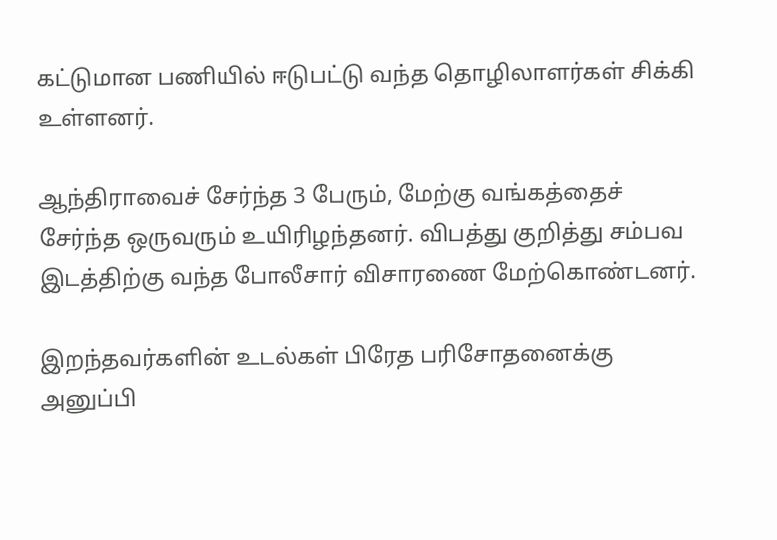கட்டுமான பணியில் ஈடுபட்டு வந்த தொழிலாளர்கள் சிக்கி உள்ளனர்.

ஆந்திராவைச் சேர்ந்த 3 பேரும், மேற்கு வங்கத்தைச் சேர்ந்த ஒருவரும் உயிரிழந்தனர். விபத்து குறித்து சம்பவ இடத்திற்கு வந்த போலீசார் விசாரணை மேற்கொண்டனர்.

இறந்தவர்களின் உடல்கள் பிரேத பரிசோதனைக்கு அனுப்பி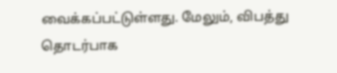வைக்கப்பட்டுள்ளது. மேலும், விபத்து தொடர்பாக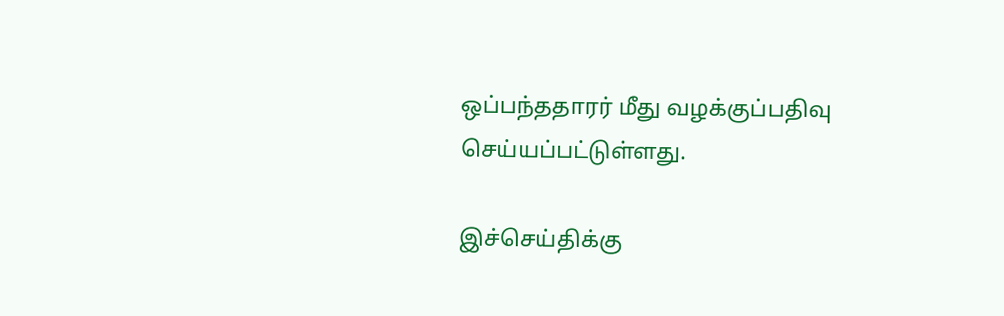ஒப்பந்ததாரர் மீது வழக்குப்பதிவு செய்யப்பட்டுள்ளது.

இச்செய்திக்கு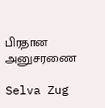பிரதான அனுசரணை

Selva Zug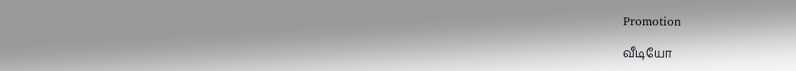Promotion

வீடியோ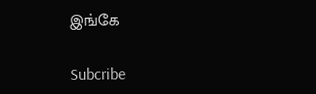இங்கே

Subcribe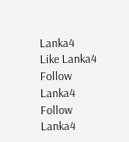Lanka4
Like Lanka4
Follow Lanka4
Follow Lanka4